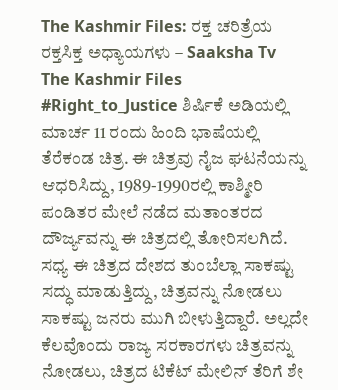The Kashmir Files: ರಕ್ತ ಚರಿತ್ರೆಯ ರಕ್ತಸಿಕ್ತ ಅಧ್ಯಾಯಗಳು – Saaksha Tv
The Kashmir Files #Right_to_Justice ಶಿರ್ಷಿಕೆ ಅಡಿಯಲ್ಲಿ ಮಾರ್ಚ 11 ರಂದು ಹಿಂದಿ ಭಾಷೆಯಲ್ಲಿ ತೆರೆಕಂಡ ಚಿತ್ರ. ಈ ಚಿತ್ರವು ನೈಜ ಘಟನೆಯನ್ನು ಆಧರಿಸಿದ್ದು, 1989-1990ರಲ್ಲಿ ಕಾಶ್ಮೀರಿ ಪಂಡಿತರ ಮೇಲೆ ನಡೆದ ಮತಾಂತರದ ದೌರ್ಜ್ಯವನ್ನು ಈ ಚಿತ್ರದಲ್ಲಿ ತೋರಿಸಲಗಿದೆ. ಸಧ್ಯ ಈ ಚಿತ್ರದ ದೇಶದ ತುಂಬೆಲ್ಲಾ ಸಾಕಷ್ಟು ಸದ್ಧು ಮಾಡುತ್ತಿದ್ದು, ಚಿತ್ರವನ್ನು ನೋಡಲು ಸಾಕಷ್ಟು ಜನರು ಮುಗಿ ಬೀಳುತ್ತಿದ್ದಾರೆ. ಅಲ್ಲದೇ ಕೆಲವೊಂದು ರಾಜ್ಯ ಸರಕಾರಗಳು ಚಿತ್ರವನ್ನು ನೋಡಲು, ಚಿತ್ರದ ಟಿಕೆಟ್ ಮೇಲಿನ್ ತೆರಿಗೆ ಶೇ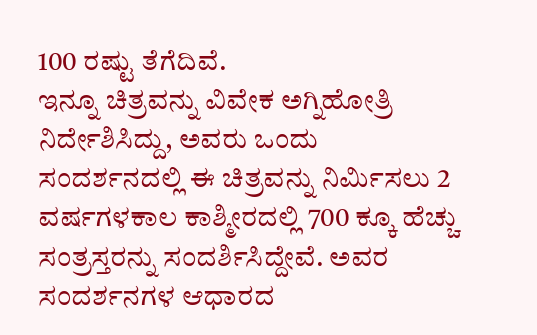100 ರಷ್ಟು ತೆಗೆದಿವೆ.
ಇನ್ನೂ ಚಿತ್ರವನ್ನು ವಿವೇಕ ಅಗ್ನಿಹೋತ್ರಿ ನಿರ್ದೇಶಿಸಿದ್ದು, ಅವರು ಒಂದು ಸಂದರ್ಶನದಲ್ಲಿ ಈ ಚಿತ್ರವನ್ನು ನಿರ್ಮಿಸಲು 2 ವರ್ಷಗಳಕಾಲ ಕಾಶ್ಮೀರದಲ್ಲಿ 700 ಕ್ಕೂ ಹೆಚ್ಚು ಸಂತ್ರಸ್ತರನ್ನು ಸಂದರ್ಶಿಸಿದ್ದೇವೆ. ಅವರ ಸಂದರ್ಶನಗಳ ಆಧಾರದ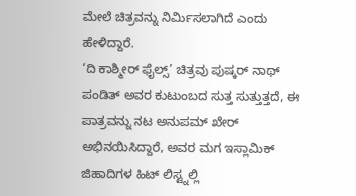ಮೇಲೆ ಚಿತ್ರವನ್ನು ನಿರ್ಮಿಸಲಾಗಿದೆ ಎಂದು ಹೇಳಿದ್ದಾರೆ.
‘ದಿ ಕಾಶ್ಮೀರ್ ಫೈಲ್ಸ್’ ಚಿತ್ರವು ಪುಷ್ಕರ್ ನಾಥ್ ಪಂಡಿತ್ ಅವರ ಕುಟುಂಬದ ಸುತ್ತ ಸುತ್ತುತ್ತದೆ, ಈ ಪಾತ್ರವನ್ನು ನಟ ಅನುಪಮ್ ಖೇರ್ ಅಭಿನಯಿಸಿದ್ದಾರೆ, ಅವರ ಮಗ ಇಸ್ಲಾಮಿಕ್ ಜಿಹಾದಿಗಳ ಹಿಟ್ ಲಿಸ್ಟ್ನಲ್ಲಿ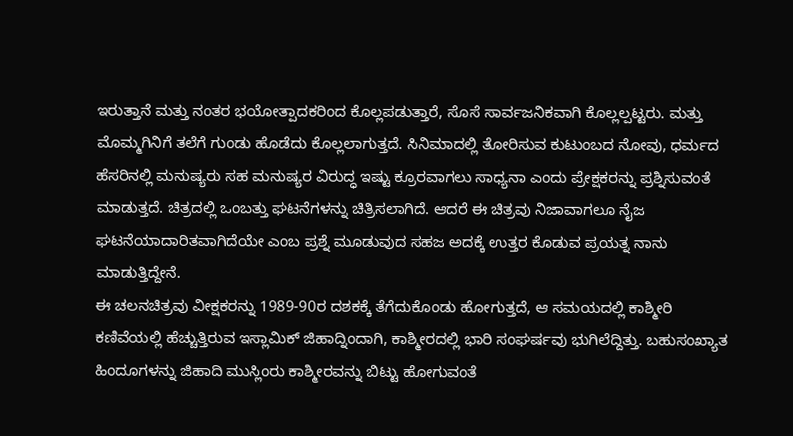ಇರುತ್ತಾನೆ ಮತ್ತು ನಂತರ ಭಯೋತ್ಪಾದಕರಿಂದ ಕೊಲ್ಲಪಡುತ್ತಾರೆ, ಸೊಸೆ ಸಾರ್ವಜನಿಕವಾಗಿ ಕೊಲ್ಲಲ್ಪಟ್ಟರು. ಮತ್ತು ಮೊಮ್ಮಗಿನಿಗೆ ತಲೆಗೆ ಗುಂಡು ಹೊಡೆದು ಕೊಲ್ಲಲಾಗುತ್ತದೆ. ಸಿನಿಮಾದಲ್ಲಿ ತೋರಿಸುವ ಕುಟುಂಬದ ನೋವು, ಧರ್ಮದ ಹೆಸರಿನಲ್ಲಿ ಮನುಷ್ಯರು ಸಹ ಮನುಷ್ಯರ ವಿರುದ್ಧ ಇಷ್ಟು ಕ್ರೂರವಾಗಲು ಸಾಧ್ಯನಾ ಎಂದು ಪ್ರೇಕ್ಷಕರನ್ನು ಪ್ರಶ್ನಿಸುವಂತೆ ಮಾಡುತ್ತದೆ. ಚಿತ್ರದಲ್ಲಿ ಒಂಬತ್ತು ಘಟನೆಗಳನ್ನು ಚಿತ್ರಿಸಲಾಗಿದೆ. ಆದರೆ ಈ ಚಿತ್ರವು ನಿಜಾವಾಗಲೂ ನೈಜ ಘಟನೆಯಾದಾರಿತವಾಗಿದೆಯೇ ಎಂಬ ಪ್ರಶ್ನೆ ಮೂಡುವುದ ಸಹಜ ಅದಕ್ಕೆ ಉತ್ತರ ಕೊಡುವ ಪ್ರಯತ್ನ ನಾನು ಮಾಡುತ್ತಿದ್ದೇನೆ.
ಈ ಚಲನಚಿತ್ರವು ವೀಕ್ಷಕರನ್ನು 1989-90ರ ದಶಕಕ್ಕೆ ತೆಗೆದುಕೊಂಡು ಹೋಗುತ್ತದೆ, ಆ ಸಮಯದಲ್ಲಿ ಕಾಶ್ಮೀರಿ ಕಣಿವೆಯಲ್ಲಿ ಹೆಚ್ಚುತ್ತಿರುವ ಇಸ್ಲಾಮಿಕ್ ಜಿಹಾದ್ನಿಂದಾಗಿ, ಕಾಶ್ಮೀರದಲ್ಲಿ ಭಾರಿ ಸಂಘರ್ಷವು ಭುಗಿಲೆದ್ದಿತ್ತು. ಬಹುಸಂಖ್ಯಾತ ಹಿಂದೂಗಳನ್ನು ಜಿಹಾದಿ ಮುಸ್ಲಿಂರು ಕಾಶ್ಮೀರವನ್ನು ಬಿಟ್ಟು ಹೋಗುವಂತೆ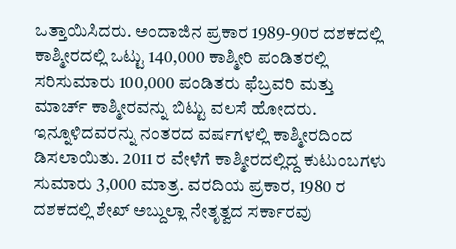ಒತ್ತಾಯಿಸಿದರು. ಅಂದಾಜಿನ ಪ್ರಕಾರ 1989-90ರ ದಶಕದಲ್ಲಿ ಕಾಶ್ಮೀರದಲ್ಲಿ ಒಟ್ಟು 140,000 ಕಾಶ್ಮೀರಿ ಪಂಡಿತರಲ್ಲಿ ಸರಿಸುಮಾರು 100,000 ಪಂಡಿತರು ಫೆಬ್ರವರಿ ಮತ್ತು ಮಾರ್ಚ್ ಕಾಶ್ಮೀರವನ್ನು ಬಿಟ್ಟು ವಲಸೆ ಹೋದರು. ಇನ್ನೂಳಿದವರನ್ನು ನಂತರದ ವರ್ಷಗಳಲ್ಲಿ ಕಾಶ್ಮೀರದಿಂದ ಡಿಸಲಾಯಿತು. 2011 ರ ವೇಳೆಗೆ ಕಾಶ್ಮೀರದಲ್ಲಿದ್ದ ಕುಟುಂಬಗಳು ಸುಮಾರು 3,000 ಮಾತ್ರ. ವರದಿಯ ಪ್ರಕಾರ, 1980 ರ ದಶಕದಲ್ಲಿ ಶೇಖ್ ಅಬ್ದುಲ್ಲಾ ನೇತೃತ್ವದ ಸರ್ಕಾರವು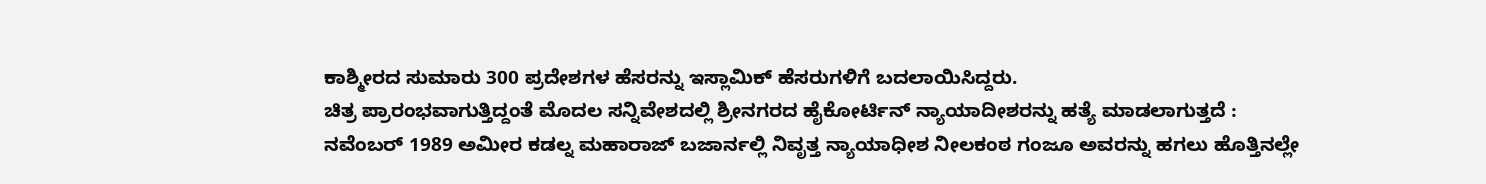ಕಾಶ್ಮೀರದ ಸುಮಾರು 300 ಪ್ರದೇಶಗಳ ಹೆಸರನ್ನು ಇಸ್ಲಾಮಿಕ್ ಹೆಸರುಗಳಿಗೆ ಬದಲಾಯಿಸಿದ್ದರು.
ಚಿತ್ರ ಪ್ರಾರಂಭವಾಗುತ್ತಿದ್ದಂತೆ ಮೊದಲ ಸನ್ನಿವೇಶದಲ್ಲಿ ಶ್ರೀನಗರದ ಹೈಕೋರ್ಟಿನ್ ನ್ಯಾಯಾದೀಶರನ್ನು ಹತ್ಯೆ ಮಾಡಲಾಗುತ್ತದೆ :
ನವೆಂಬರ್ 1989 ಅಮೀರ ಕಡಲ್ನ ಮಹಾರಾಜ್ ಬಜಾರ್ನಲ್ಲಿ ನಿವೃತ್ತ ನ್ಯಾಯಾಧೀಶ ನೀಲಕಂಠ ಗಂಜೂ ಅವರನ್ನು ಹಗಲು ಹೊತ್ತಿನಲ್ಲೇ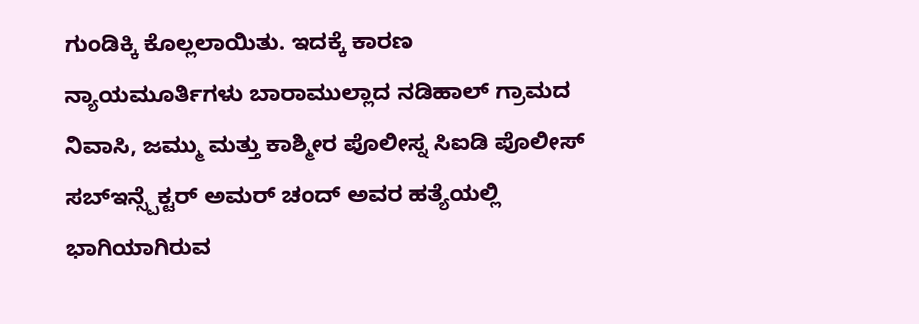ಗುಂಡಿಕ್ಕಿ ಕೊಲ್ಲಲಾಯಿತು. ಇದಕ್ಕೆ ಕಾರಣ ನ್ಯಾಯಮೂರ್ತಿಗಳು ಬಾರಾಮುಲ್ಲಾದ ನಡಿಹಾಲ್ ಗ್ರಾಮದ ನಿವಾಸಿ, ಜಮ್ಮು ಮತ್ತು ಕಾಶ್ಮೀರ ಪೊಲೀಸ್ನ ಸಿಐಡಿ ಪೊಲೀಸ್ ಸಬ್ಇನ್ಸ್ಪೆಕ್ಟರ್ ಅಮರ್ ಚಂದ್ ಅವರ ಹತ್ಯೆಯಲ್ಲಿ ಭಾಗಿಯಾಗಿರುವ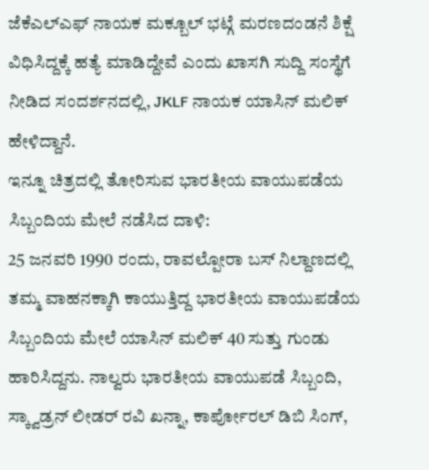ಜೆಕೆಎಲ್ಎಫ್ ನಾಯಕ ಮಕ್ಬೂಲ್ ಭಟ್ಗೆ ಮರಣದಂಡನೆ ಶಿಕ್ಷೆ ವಿಧಿಸಿದ್ದಕ್ಕೆ ಹತ್ಯೆ ಮಾಡಿದ್ದೇವೆ ಎಂದು ಖಾಸಗಿ ಸುದ್ದಿ ಸಂಸ್ಥೆಗೆ ನೀಡಿದ ಸಂದರ್ಶನದಲ್ಲಿ, JKLF ನಾಯಕ ಯಾಸಿನ್ ಮಲಿಕ್ ಹೇಳಿದ್ದಾನೆ.
ಇನ್ನೂ ಚಿತ್ರದಲ್ಲಿ ತೋರಿಸುವ ಭಾರತೀಯ ವಾಯುಪಡೆಯ ಸಿಬ್ಬಂದಿಯ ಮೇಲೆ ನಡೆಸಿದ ದಾಳಿ:
25 ಜನವರಿ 1990 ರಂದು, ರಾವಲ್ಪೋರಾ ಬಸ್ ನಿಲ್ದಾಣದಲ್ಲಿ ತಮ್ಮ ವಾಹನಕ್ಕಾಗಿ ಕಾಯುತ್ತಿದ್ದ ಭಾರತೀಯ ವಾಯುಪಡೆಯ ಸಿಬ್ಬಂದಿಯ ಮೇಲೆ ಯಾಸಿನ್ ಮಲಿಕ್ 40 ಸುತ್ತು ಗುಂಡು ಹಾರಿಸಿದ್ದನು. ನಾಲ್ವರು ಭಾರತೀಯ ವಾಯುಪಡೆ ಸಿಬ್ಬಂದಿ, ಸ್ಕ್ವಾಡ್ರನ್ ಲೀಡರ್ ರವಿ ಖನ್ನಾ, ಕಾರ್ಪೋರಲ್ ಡಿಬಿ ಸಿಂಗ್,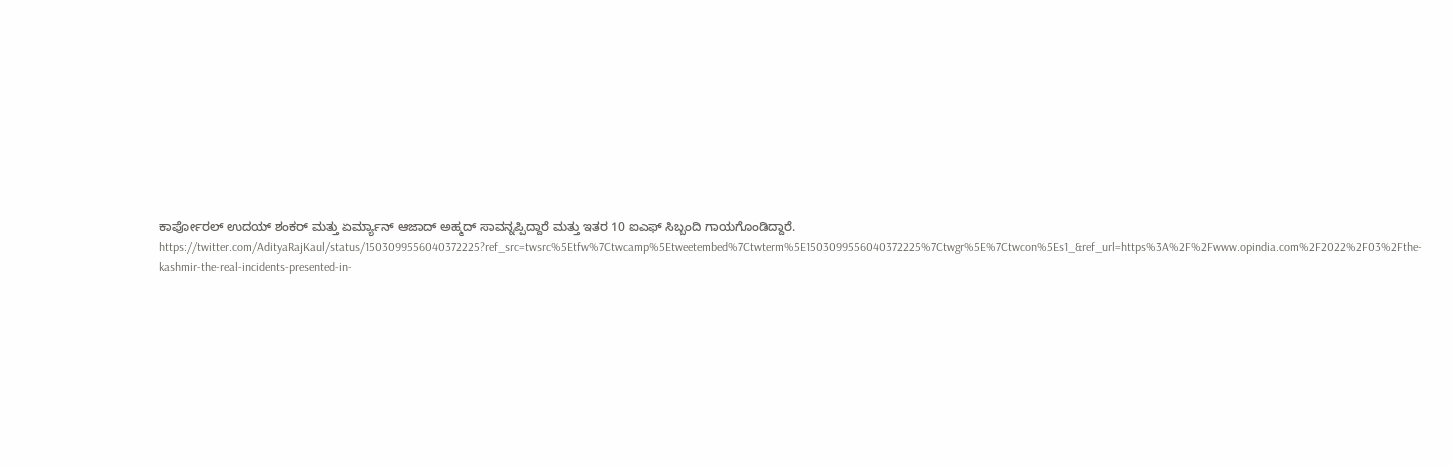ಕಾರ್ಪೋರಲ್ ಉದಯ್ ಶಂಕರ್ ಮತ್ತು ಏರ್ಮ್ಯಾನ್ ಆಜಾದ್ ಅಹ್ಮದ್ ಸಾವನ್ನಪ್ಪಿದ್ದಾರೆ ಮತ್ತು ಇತರ 10 ಐಎಫ್ ಸಿಬ್ಬಂದಿ ಗಾಯಗೊಂಡಿದ್ದಾರೆ.
https://twitter.com/AdityaRajKaul/status/1503099556040372225?ref_src=twsrc%5Etfw%7Ctwcamp%5Etweetembed%7Ctwterm%5E1503099556040372225%7Ctwgr%5E%7Ctwcon%5Es1_&ref_url=https%3A%2F%2Fwww.opindia.com%2F2022%2F03%2Fthe-kashmir-the-real-incidents-presented-in-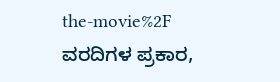the-movie%2F
ವರದಿಗಳ ಪ್ರಕಾರ,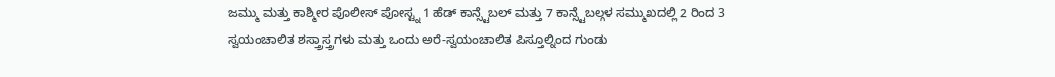ಜಮ್ಮು ಮತ್ತು ಕಾಶ್ಮೀರ ಪೊಲೀಸ್ ಪೋಸ್ಟ್ನ 1 ಹೆಡ್ ಕಾನ್ಸ್ಟೆಬಲ್ ಮತ್ತು 7 ಕಾನ್ಸ್ಟೆಬಲ್ಗಳ ಸಮ್ಮುಖದಲ್ಲಿ 2 ರಿಂದ 3 ಸ್ವಯಂಚಾಲಿತ ಶಸ್ತ್ರಾಸ್ತ್ರಗಳು ಮತ್ತು ಒಂದು ಅರೆ-ಸ್ವಯಂಚಾಲಿತ ಪಿಸ್ತೂಲ್ನಿಂದ ಗುಂಡು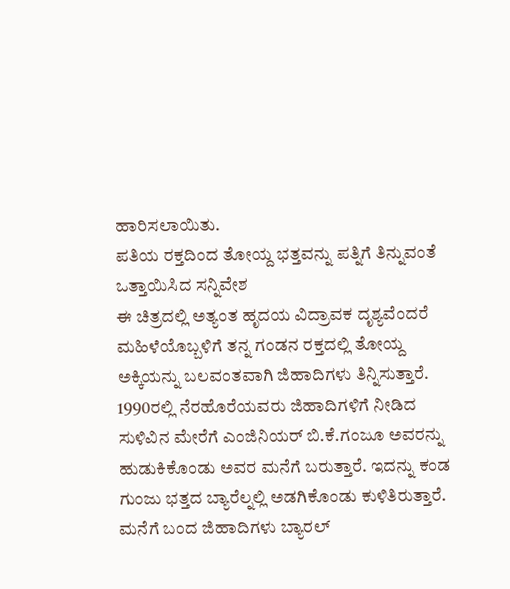ಹಾರಿಸಲಾಯಿತು.
ಪತಿಯ ರಕ್ತದಿಂದ ತೋಯ್ದ ಭತ್ತವನ್ನು ಪತ್ನಿಗೆ ತಿನ್ನುವಂತೆ ಒತ್ತಾಯಿಸಿದ ಸನ್ನಿವೇಶ
ಈ ಚಿತ್ರದಲ್ಲಿ ಅತ್ಯಂತ ಹೃದಯ ವಿದ್ರಾವಕ ದೃಶ್ಯವೆಂದರೆ ಮಹಿಳೆಯೊಬ್ಬಳಿಗೆ ತನ್ನ ಗಂಡನ ರಕ್ತದಲ್ಲಿ ತೋಯ್ದ ಅಕ್ಕಿಯನ್ನು ಬಲವಂತವಾಗಿ ಜಿಹಾದಿಗಳು ತಿನ್ನಿಸುತ್ತಾರೆ. 1990ರಲ್ಲಿ ನೆರಹೊರೆಯವರು ಜಿಹಾದಿಗಳಿಗೆ ನೀಡಿದ ಸುಳಿವಿನ ಮೇರೆಗೆ ಎಂಜಿನಿಯರ್ ಬಿ.ಕೆ.ಗಂಜೂ ಅವರನ್ನು ಹುಡುಕಿಕೊಂಡು ಅವರ ಮನೆಗೆ ಬರುತ್ತಾರೆ. ಇದನ್ನು ಕಂಡ ಗುಂಜು ಭತ್ತದ ಬ್ಯಾರೆಲ್ನಲ್ಲಿ ಅಡಗಿಕೊಂಡು ಕುಳಿತಿರುತ್ತಾರೆ. ಮನೆಗೆ ಬಂದ ಜಿಹಾದಿಗಳು ಬ್ಯಾರಲ್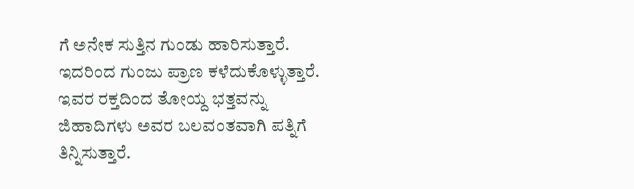ಗೆ ಅನೇಕ ಸುತ್ತಿನ ಗುಂಡು ಹಾರಿಸುತ್ತಾರೆ. ಇದರಿಂದ ಗುಂಜು ಪ್ರಾಣ ಕಳೆದುಕೊಳ್ಳುತ್ತಾರೆ. ಇವರ ರಕ್ತದಿಂದ ತೋಯ್ದ ಭತ್ತವನ್ನು ಜಿಹಾದಿಗಳು ಅವರ ಬಲವಂತವಾಗಿ ಪತ್ನಿಗೆ ತಿನ್ನಿಸುತ್ತಾರೆ.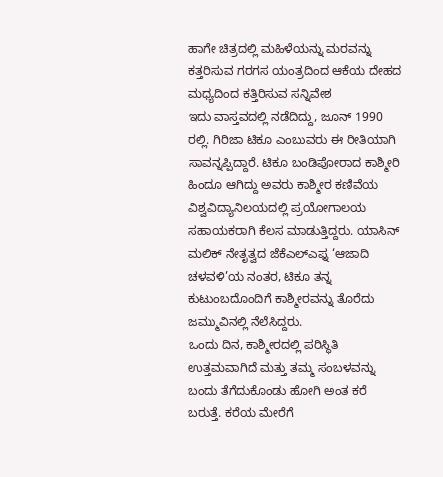ಹಾಗೇ ಚಿತ್ರದಲ್ಲಿ ಮಹಿಳೆಯನ್ನು ಮರವನ್ನು ಕತ್ತರಿಸುವ ಗರಗಸ ಯಂತ್ರದಿಂದ ಆಕೆಯ ದೇಹದ ಮಧ್ಯದಿಂದ ಕತ್ತಿರಿಸುವ ಸನ್ನಿವೇಶ
ಇದು ವಾಸ್ತವದಲ್ಲಿ ನಡೆದಿದ್ದು, ಜೂನ್ 1990 ರಲ್ಲಿ. ಗಿರಿಜಾ ಟಿಕೂ ಎಂಬುವರು ಈ ರೀತಿಯಾಗಿ ಸಾವನ್ನಪ್ಪಿದ್ದಾರೆ. ಟಿಕೂ ಬಂಡಿಪೋರಾದ ಕಾಶ್ಮೀರಿ ಹಿಂದೂ ಆಗಿದ್ದು ಅವರು ಕಾಶ್ಮೀರ ಕಣಿವೆಯ ವಿಶ್ವವಿದ್ಯಾನಿಲಯದಲ್ಲಿ ಪ್ರಯೋಗಾಲಯ ಸಹಾಯಕರಾಗಿ ಕೆಲಸ ಮಾಡುತ್ತಿದ್ದರು. ಯಾಸಿನ್ ಮಲಿಕ್ ನೇತೃತ್ವದ ಜೆಕೆಎಲ್ಎಫ್ನ ‘ಆಜಾದಿ ಚಳವಳಿ’ಯ ನಂತರ, ಟಿಕೂ ತನ್ನ ಕುಟುಂಬದೊಂದಿಗೆ ಕಾಶ್ಮೀರವನ್ನು ತೊರೆದು ಜಮ್ಮುವಿನಲ್ಲಿ ನೆಲೆಸಿದ್ದರು.
ಒಂದು ದಿನ, ಕಾಶ್ಮೀರದಲ್ಲಿ ಪರಿಸ್ಥಿತಿ ಉತ್ತಮವಾಗಿದೆ ಮತ್ತು ತಮ್ಮ ಸಂಬಳವನ್ನು ಬಂದು ತೆಗೆದುಕೊಂಡು ಹೋಗಿ ಅಂತ ಕರೆ ಬರುತ್ತೆ. ಕರೆಯ ಮೇರೆಗೆ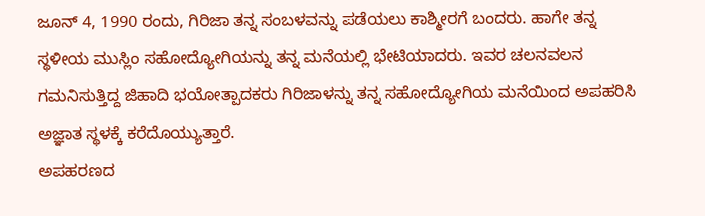ಜೂನ್ 4, 1990 ರಂದು, ಗಿರಿಜಾ ತನ್ನ ಸಂಬಳವನ್ನು ಪಡೆಯಲು ಕಾಶ್ಮೀರಗೆ ಬಂದರು. ಹಾಗೇ ತನ್ನ ಸ್ಥಳೀಯ ಮುಸ್ಲಿಂ ಸಹೋದ್ಯೋಗಿಯನ್ನು ತನ್ನ ಮನೆಯಲ್ಲಿ ಭೇಟಿಯಾದರು. ಇವರ ಚಲನವಲನ ಗಮನಿಸುತ್ತಿದ್ದ ಜಿಹಾದಿ ಭಯೋತ್ಪಾದಕರು ಗಿರಿಜಾಳನ್ನು ತನ್ನ ಸಹೋದ್ಯೋಗಿಯ ಮನೆಯಿಂದ ಅಪಹರಿಸಿ ಅಜ್ಞಾತ ಸ್ಥಳಕ್ಕೆ ಕರೆದೊಯ್ಯುತ್ತಾರೆ.
ಅಪಹರಣದ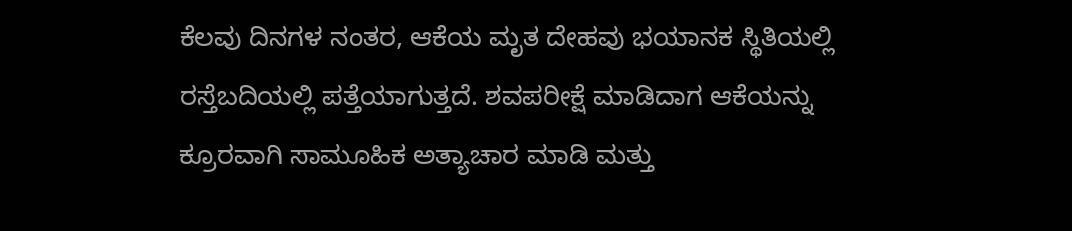ಕೆಲವು ದಿನಗಳ ನಂತರ, ಆಕೆಯ ಮೃತ ದೇಹವು ಭಯಾನಕ ಸ್ಥಿತಿಯಲ್ಲಿ ರಸ್ತೆಬದಿಯಲ್ಲಿ ಪತ್ತೆಯಾಗುತ್ತದೆ. ಶವಪರೀಕ್ಷೆ ಮಾಡಿದಾಗ ಆಕೆಯನ್ನು ಕ್ರೂರವಾಗಿ ಸಾಮೂಹಿಕ ಅತ್ಯಾಚಾರ ಮಾಡಿ ಮತ್ತು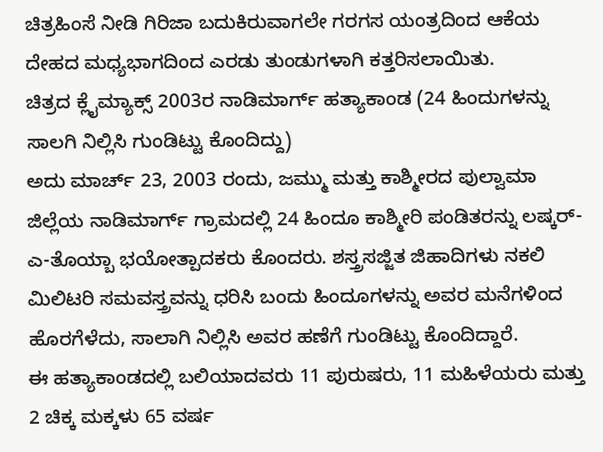ಚಿತ್ರಹಿಂಸೆ ನೀಡಿ ಗಿರಿಜಾ ಬದುಕಿರುವಾಗಲೇ ಗರಗಸ ಯಂತ್ರದಿಂದ ಆಕೆಯ ದೇಹದ ಮಧ್ಯಭಾಗದಿಂದ ಎರಡು ತುಂಡುಗಳಾಗಿ ಕತ್ತರಿಸಲಾಯಿತು.
ಚಿತ್ರದ ಕ್ಲೈಮ್ಯಾಕ್ಸ್ 2003ರ ನಾಡಿಮಾರ್ಗ್ ಹತ್ಯಾಕಾಂಡ (24 ಹಿಂದುಗಳನ್ನು ಸಾಲಗಿ ನಿಲ್ಲಿಸಿ ಗುಂಡಿಟ್ಟು ಕೊಂದಿದ್ದು)
ಅದು ಮಾರ್ಚ್ 23, 2003 ರಂದು, ಜಮ್ಮು ಮತ್ತು ಕಾಶ್ಮೀರದ ಪುಲ್ವಾಮಾ ಜಿಲ್ಲೆಯ ನಾಡಿಮಾರ್ಗ್ ಗ್ರಾಮದಲ್ಲಿ 24 ಹಿಂದೂ ಕಾಶ್ಮೀರಿ ಪಂಡಿತರನ್ನು ಲಷ್ಕರ್-ಎ-ತೊಯ್ಬಾ ಭಯೋತ್ಪಾದಕರು ಕೊಂದರು. ಶಸ್ತ್ರಸಜ್ಜಿತ ಜಿಹಾದಿಗಳು ನಕಲಿ ಮಿಲಿಟರಿ ಸಮವಸ್ತ್ರವನ್ನು ಧರಿಸಿ ಬಂದು ಹಿಂದೂಗಳನ್ನು ಅವರ ಮನೆಗಳಿಂದ ಹೊರಗೆಳೆದು, ಸಾಲಾಗಿ ನಿಲ್ಲಿಸಿ ಅವರ ಹಣೆಗೆ ಗುಂಡಿಟ್ಟು ಕೊಂದಿದ್ದಾರೆ.
ಈ ಹತ್ಯಾಕಾಂಡದಲ್ಲಿ ಬಲಿಯಾದವರು 11 ಪುರುಷರು, 11 ಮಹಿಳೆಯರು ಮತ್ತು 2 ಚಿಕ್ಕ ಮಕ್ಕಳು 65 ವರ್ಷ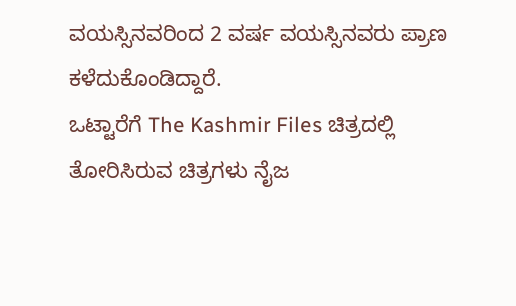ವಯಸ್ಸಿನವರಿಂದ 2 ವರ್ಷ ವಯಸ್ಸಿನವರು ಪ್ರಾಣ ಕಳೆದುಕೊಂಡಿದ್ದಾರೆ.
ಒಟ್ಟಾರೆಗೆ The Kashmir Files ಚಿತ್ರದಲ್ಲಿ ತೋರಿಸಿರುವ ಚಿತ್ರಗಳು ನೈಜ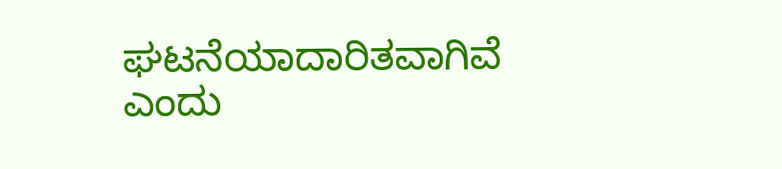ಘಟನೆಯಾದಾರಿತವಾಗಿವೆ ಎಂದು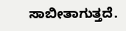ಸಾಬೀತಾಗುತ್ತದೆ.